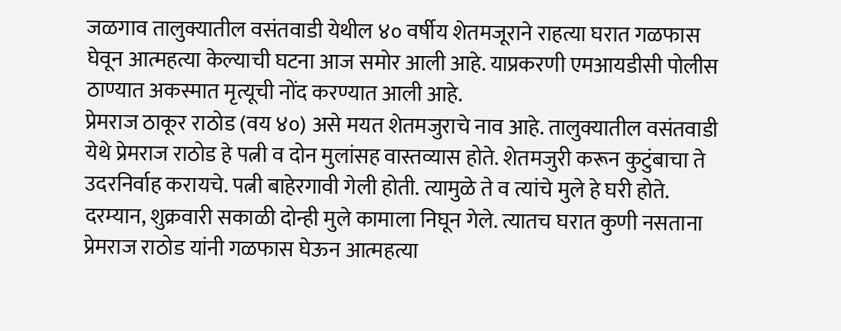जळगाव तालुक्यातील वसंतवाडी येथील ४० वर्षीय शेतमजूराने राहत्या घरात गळफास घेवून आत्महत्या केल्याची घटना आज समोर आली आहे. याप्रकरणी एमआयडीसी पोलीस ठाण्यात अकस्मात मृत्यूची नोंद करण्यात आली आहे.
प्रेमराज ठाकूर राठोड (वय ४०) असे मयत शेतमजुराचे नाव आहे. तालुक्यातील वसंतवाडी येथे प्रेमराज राठोड हे पत्नी व दोन मुलांसह वास्तव्यास होते. शेतमजुरी करून कुटुंबाचा ते उदरनिर्वाह करायचे. पत्नी बाहेरगावी गेली होती. त्यामुळे ते व त्यांचे मुले हे घरी होते. दरम्यान, शुक्रवारी सकाळी दोन्ही मुले कामाला निघून गेले. त्यातच घरात कुणी नसताना प्रेमराज राठोड यांनी गळफास घेऊन आत्महत्या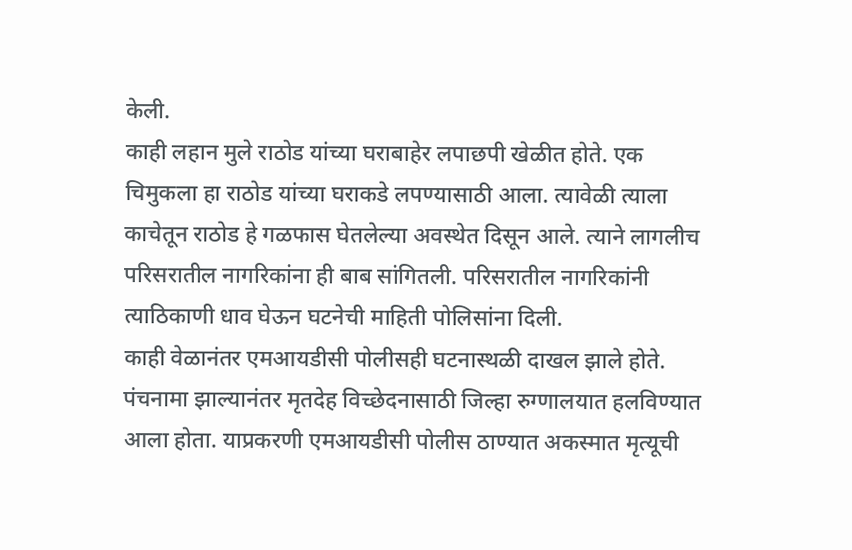केली.
काही लहान मुले राठोड यांच्या घराबाहेर लपाछपी खेळीत होते. एक चिमुकला हा राठोड यांच्या घराकडे लपण्यासाठी आला. त्यावेळी त्याला काचेतून राठोड हे गळफास घेतलेल्या अवस्थेत दिसून आले. त्याने लागलीच परिसरातील नागरिकांना ही बाब सांगितली. परिसरातील नागरिकांनी त्याठिकाणी धाव घेऊन घटनेची माहिती पोलिसांना दिली.
काही वेळानंतर एमआयडीसी पोलीसही घटनास्थळी दाखल झाले होते. पंचनामा झाल्यानंतर मृतदेह विच्छेदनासाठी जिल्हा रुग्णालयात हलविण्यात आला होता. याप्रकरणी एमआयडीसी पोलीस ठाण्यात अकस्मात मृत्यूची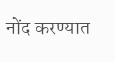नोंद करण्यात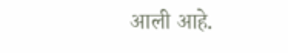आली आहे.